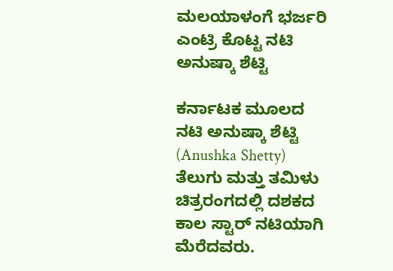ಮಲಯಾಳಂಗೆ ಭರ್ಜರಿ ಎಂಟ್ರಿ ಕೊಟ್ಟ ನಟಿ ಅನುಷ್ಕಾ ಶೆಟ್ಟಿ

ಕರ್ನಾಟಕ ಮೂಲದ ನಟಿ ಅನುಷ್ಕಾ ಶೆಟ್ಟಿ (Anushka Shetty) ತೆಲುಗು ಮತ್ತು ತಮಿಳು ಚಿತ್ರರಂಗದಲ್ಲಿ ದಶಕದ ಕಾಲ ಸ್ಟಾರ್ ನಟಿಯಾಗಿ ಮೆರೆದವರು.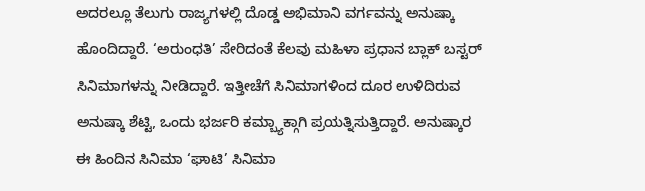ಅದರಲ್ಲೂ ತೆಲುಗು ರಾಜ್ಯಗಳಲ್ಲಿ ದೊಡ್ಡ ಅಭಿಮಾನಿ ವರ್ಗವನ್ನು ಅನುಷ್ಕಾ ಹೊಂದಿದ್ದಾರೆ. ‘ಅರುಂಧತಿ’ ಸೇರಿದಂತೆ ಕೆಲವು ಮಹಿಳಾ ಪ್ರಧಾನ ಬ್ಲಾಕ್ ಬಸ್ಟರ್ ಸಿನಿಮಾಗಳನ್ನು ನೀಡಿದ್ದಾರೆ. ಇತ್ತೀಚೆಗೆ ಸಿನಿಮಾಗಳಿಂದ ದೂರ ಉಳಿದಿರುವ ಅನುಷ್ಕಾ ಶೆಟ್ಟಿ, ಒಂದು ಭರ್ಜರಿ ಕಮ್ಬ್ಯಾಕ್ಗಾಗಿ ಪ್ರಯತ್ನಿಸುತ್ತಿದ್ದಾರೆ. ಅನುಷ್ಕಾರ ಈ ಹಿಂದಿನ ಸಿನಿಮಾ ‘ಘಾಟಿ’ ಸಿನಿಮಾ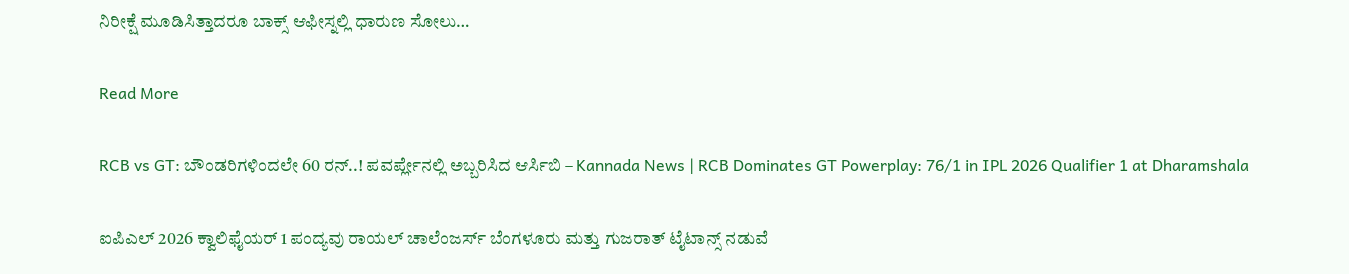ನಿರೀಕ್ಷೆ ಮೂಡಿಸಿತ್ತಾದರೂ ಬಾಕ್ಸ್ ಆಫೀಸ್ನಲ್ಲಿ ಧಾರುಣ ಸೋಲು…

Read More

RCB vs GT: ಬೌಂಡರಿಗಳಿಂದಲೇ 60 ರನ್..! ಪವರ್ಪ್ಲೇನಲ್ಲಿ ಅಬ್ಬರಿಸಿದ ಆರ್ಸಿಬಿ – Kannada News | RCB Dominates GT Powerplay: 76/1 in IPL 2026 Qualifier 1 at Dharamshala

ಐಪಿಎಲ್ 2026 ಕ್ವಾಲಿಫೈಯರ್ 1 ಪಂದ್ಯವು ರಾಯಲ್ ಚಾಲೆಂಜರ್ಸ್ ಬೆಂಗಳೂರು ಮತ್ತು ಗುಜರಾತ್ ಟೈಟಾನ್ಸ್ ನಡುವೆ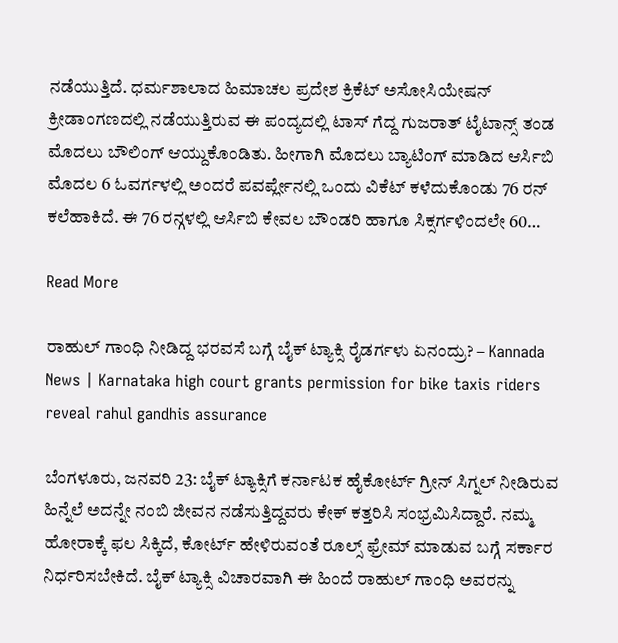ನಡೆಯುತ್ತಿದೆ. ಧರ್ಮಶಾಲಾದ ಹಿಮಾಚಲ ಪ್ರದೇಶ ಕ್ರಿಕೆಟ್ ಅಸೋಸಿಯೇಷನ್ ಕ್ರೀಡಾಂಗಣದಲ್ಲಿ ನಡೆಯುತ್ತಿರುವ ಈ ಪಂದ್ಯದಲ್ಲಿ ಟಾಸ್ ಗೆದ್ದ ಗುಜರಾತ್ ಟೈಟಾನ್ಸ್ ತಂಡ ಮೊದಲು ಬೌಲಿಂಗ್ ಆಯ್ದುಕೊಂಡಿತು. ಹೀಗಾಗಿ ಮೊದಲು ಬ್ಯಾಟಿಂಗ್‌ ಮಾಡಿದ ಆರ್ಸಿಬಿ ಮೊದಲ 6 ಓವರ್ಗಳಲ್ಲಿ ಅಂದರೆ ಪವರ್ಪ್ಲೇನಲ್ಲಿ ಒಂದು ವಿಕೆಟ್ ಕಳೆದುಕೊಂಡು 76 ರನ್ ಕಲೆಹಾಕಿದೆ. ಈ 76 ರನ್ಗಳಲ್ಲಿ ಆರ್ಸಿಬಿ ಕೇವಲ ಬೌಂಡರಿ ಹಾಗೂ ಸಿಕ್ಸರ್ಗಳಿಂದಲೇ 60…

Read More

ರಾಹುಲ್ ಗಾಂಧಿ ನೀಡಿದ್ದ ಭರವಸೆ ಬಗ್ಗೆ ಬೈಕ್ ಟ್ಯಾಕ್ಸಿ ರೈಡರ್ಗಳು ಏನಂದ್ರು? – Kannada News | Karnataka high court grants permission for bike taxis riders reveal rahul gandhis assurance

ಬೆಂಗಳೂರು, ಜನವರಿ 23: ಬೈಕ್ ಟ್ಯಾಕ್ಸಿಗೆ ಕರ್ನಾಟಕ ಹೈಕೋರ್ಟ್ ಗ್ರೀನ್ ಸಿಗ್ನಲ್ ನೀಡಿರುವ ಹಿನ್ನೆಲೆ ಅದನ್ನೇ ನಂಬಿ ಜೀವನ ನಡೆಸುತ್ತಿದ್ದವರು ಕೇಕ್ ಕತ್ತರಿಸಿ ಸಂಭ್ರಮಿಸಿದ್ದಾರೆ. ನಮ್ಮ ಹೋರಾಕ್ಕೆ ಫಲ ಸಿಕ್ಕಿದೆ, ಕೋರ್ಟ್ ಹೇಳಿರುವಂತೆ ರೂಲ್ಸ್ ಫ್ರೇಮ್ ಮಾಡುವ ಬಗ್ಗೆ ಸರ್ಕಾರ ನಿರ್ಧರಿಸಬೇಕಿದೆ. ಬೈಕ್ ಟ್ಯಾಕ್ಸಿ ವಿಚಾರವಾಗಿ ಈ ಹಿಂದೆ ರಾಹುಲ್ ಗಾಂಧಿ ಅವರನ್ನು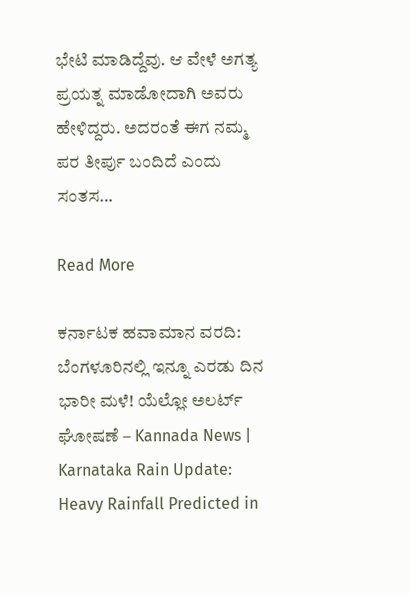ಭೇಟಿ ಮಾಡಿದ್ದೆವು. ಆ ವೇಳೆ ಅಗತ್ಯ ಪ್ರಯತ್ನ ಮಾಡೋದಾಗಿ ಅವರು ಹೇಳಿದ್ದರು. ಅದರಂತೆ ಈಗ ನಮ್ಮ ಪರ ತೀರ್ಪು ಬಂದಿದೆ ಎಂದು ಸಂತಸ…

Read More

ಕರ್ನಾಟಕ ಹವಾಮಾನ ವರದಿ: ಬೆಂಗಳೂರಿನಲ್ಲಿ ಇನ್ನೂ ಎರಡು ದಿನ ಭಾರೀ ಮಳೆ! ಯೆಲ್ಲೋ ಅಲರ್ಟ್ ಘೋಷಣೆ – Kannada News | Karnataka Rain Update: Heavy Rainfall Predicted in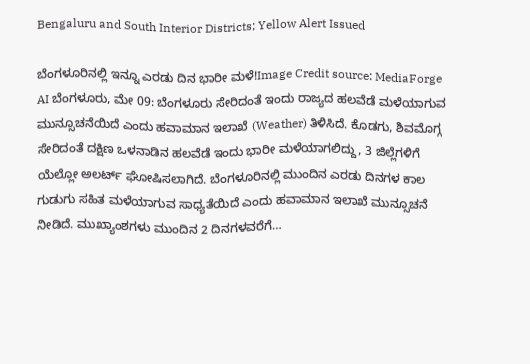Bengaluru and South Interior Districts; Yellow Alert Issued

ಬೆಂಗಳೂರಿನಲ್ಲಿ ಇನ್ನೂ ಎರಡು ದಿನ ಭಾರೀ ಮಳೆ!Image Credit source: MediaForge AI ಬೆಂಗಳೂರು, ಮೇ 09: ಬೆಂಗಳೂರು ಸೇರಿದಂತೆ ಇಂದು ರಾಜ್ಯದ ಹಲವೆಡೆ ಮಳೆಯಾಗುವ ಮುನ್ಸೂಚನೆಯಿದೆ ಎಂದು ಹವಾಮಾನ ಇಲಾಖೆ (Weather) ತಿಳಿಸಿದೆ. ಕೊಡಗು, ಶಿವಮೊಗ್ಗ ಸೇರಿದಂತೆ ದಕ್ಷಿಣ ಒಳನಾಡಿನ ಹಲವೆಡೆ ಇಂದು ಭಾರೀ ಮಳೆಯಾಗಲಿದ್ದು, 3 ಜಿಲ್ಲೆಗಳಿಗೆ ಯೆಲ್ಲೋ ಅಲರ್ಟ್ ಘೋಷಿಸಲಾಗಿದೆ. ಬೆಂಗಳೂರಿನಲ್ಲಿ ಮುಂದಿನ ಎರಡು ದಿನಗಳ ಕಾಲ ಗುಡುಗು ಸಹಿತ ಮಳೆಯಾಗುವ ಸಾಧ್ಯತೆಯಿದೆ ಎಂದು ಹವಾಮಾನ ಇಲಾಖೆ ಮುನ್ಸೂಚನೆ ನೀಡಿದೆ. ಮುಖ್ಯಾಂಶಗಳು ಮುಂದಿನ 2 ದಿನಗಳವರೆಗೆ…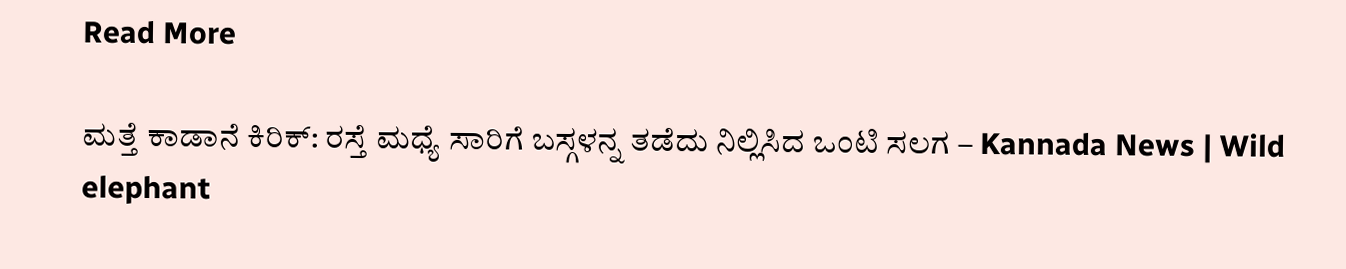Read More

ಮತ್ತೆ ಕಾಡಾನೆ ಕಿರಿಕ್: ರಸ್ತೆ ಮಧ್ಯೆ ಸಾರಿಗೆ ಬಸ್ಗಳನ್ನ ತಡೆದು ನಿಲ್ಲಿಸಿದ ಒಂಟಿ ಸಲಗ – Kannada News | Wild elephant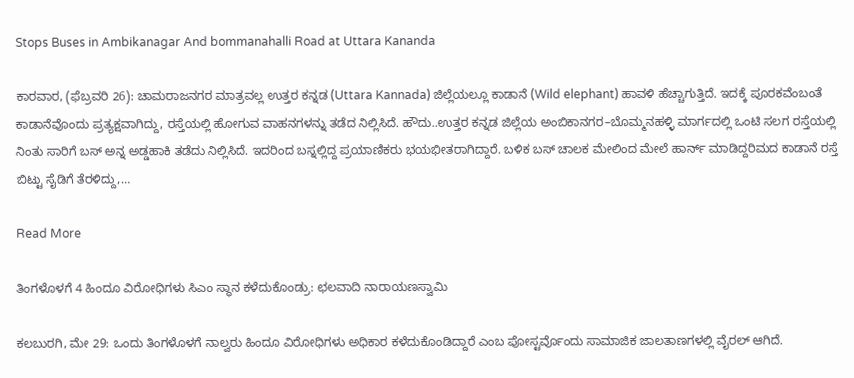Stops Buses in Ambikanagar And bommanahalli Road at Uttara Kananda

ಕಾರವಾರ, (ಫೆಬ್ರವರಿ 26): ಚಾಮರಾಜನಗರ ಮಾತ್ರವಲ್ಲ ಉತ್ತರ ಕನ್ನಡ (Uttara Kannada) ಜಿಲ್ಲೆಯಲ್ಲೂ ಕಾಡಾನೆ (Wild elephant) ಹಾವಳಿ ಹೆಚ್ಚಾಗುತ್ತಿದೆ. ಇದಕ್ಕೆ ಪೂರಕವೆಂಬಂತೆ ಕಾಡಾನೆವೊಂದು ಪ್ರತ್ಯಕ್ಷವಾಗಿದ್ದು, ರಸ್ತೆಯಲ್ಲಿ ಹೋಗುವ ವಾಹನಗಳನ್ನು ತಡೆದ ನಿಲ್ಲಿಸಿದೆ. ಹೌದು..ಉತ್ತರ ಕನ್ನಡ ಜಿಲ್ಲೆಯ ಅಂಬಿಕಾನಗರ–ಬೊಮ್ಮನಹಳ್ಳಿ ಮಾರ್ಗದಲ್ಲಿ ಒಂಟಿ ಸಲಗ ರಸ್ತೆಯಲ್ಲಿ ನಿಂತು ಸಾರಿಗೆ ಬಸ್ ಅನ್ನ ಅಡ್ಡಹಾಕಿ ತಡೆದು ನಿಲ್ಲಿಸಿದೆ. ಇದರಿಂದ ಬಸ್ನಲ್ಲಿದ್ದ ಪ್ರಯಾಣಿಕರು ಭಯಭೀತರಾಗಿದ್ದಾರೆ. ಬಳಿಕ ಬಸ್ ಚಾಲಕ ಮೇಲಿಂದ ಮೇಲೆ ಹಾರ್ನ್ ಮಾಡಿದ್ದರಿಮದ ಕಾಡಾನೆ ರಸ್ತೆ ಬಿಟ್ಟು ಸೈಡಿಗೆ ತೆರಳಿದ್ದು,…

Read More

ತಿಂಗಳೊಳಗೆ 4 ಹಿಂದೂ ವಿರೋಧಿಗಳು ಸಿಎಂ ಸ್ಥಾನ ಕಳೆದುಕೊಂಡ್ರು: ಛಲವಾದಿ ನಾರಾಯಣಸ್ವಾಮಿ

ಕಲಬುರಗಿ, ಮೇ 29: ಒಂದು ತಿಂಗಳೊಳಗೆ ನಾಲ್ವರು ಹಿಂದೂ ವಿರೋಧಿಗಳು ಅಧಿಕಾರ ಕಳೆದುಕೊಂಡಿದ್ದಾರೆ ಎಂಬ ಪೋಸ್ಟರ್ವೊಂದು ಸಾಮಾಜಿಕ ಜಾಲತಾಣಗಳಲ್ಲಿ ವೈರಲ್ ಆಗಿದೆ.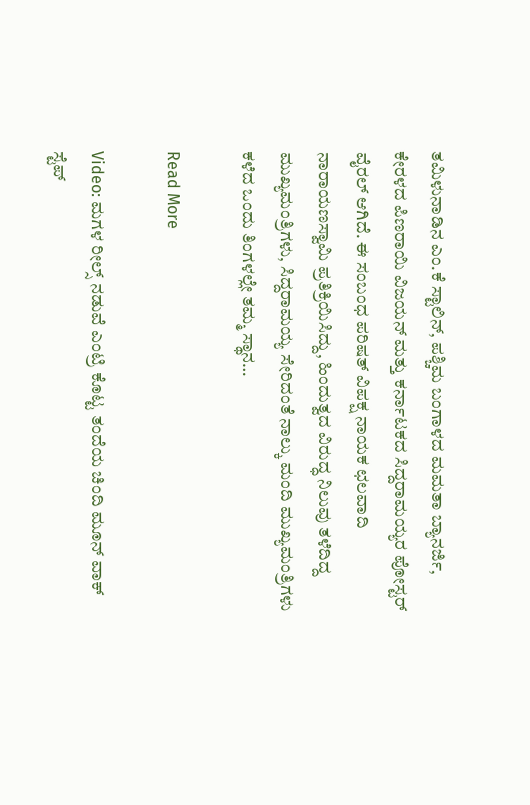ತಮಿಳುನಾಡಿನ ಎಂ.ಕೆ ಸ್ಟಾಲಿನ್, ಪಶ್ಚಿಮ ಬಂಗಾಳದ ಮಮತಾ ಬ್ಯಾನರ್ಜಿ, ಕೇರಳದ ಪಿಣರಾಯಿ ವಿಜಯನ್ ಮತ್ತು ಕರ್ನಾಟಕದ ಸಿದ್ದರಾಮಯ್ಯರ ಪೋಸ್ಟರ್ ವೈರಲ್ ಆಗಿದೆ. ಈ ಸಂಬಂಧ ಪರಿಷತ್ ವಿಪಕ್ಷ ನಾಯಕ ಛಲವಾದಿ ನಾರಾಯಣಸ್ವಾಮಿ ಪ್ರತಿಕ್ರಿಯಿಸಿದ್ದು, ಹಿಂದುತ್ವದ ವಿರುದ್ಧ ನಿಲುವು ತಳೆದಿದ್ದ ಮುಖ್ಯಮಂತ್ರಿಗಳು, ಸಿದ್ದರಾಮಯ್ಯ ಸೇರಿದಂತೆ ನಾಲ್ಕು ಮಂದಿ ಮುಖ್ಯಮಂತ್ರಿಗಳು ಕಳೆದ ಒಂದು ತಿಂಗಳಲ್ಲೇ ತಮ್ಮ ಸ್ಥಾನ…

Read More

Video: ಮಗಳ ರೀಲ್ಸ್ ನಡುವೆ ಎಂಟ್ರಿ ಕೊಟ್ಟ ತಂದೆಯ ಚಿಂದಿ ಮೂನ್‌ ವಾಕ್‌ ಸ್ಟೆಪ್‌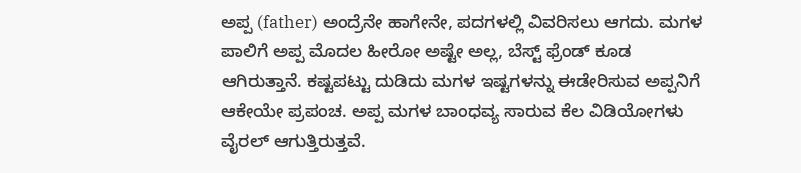ಅಪ್ಪ (father) ಅಂದ್ರೆನೇ ಹಾಗೇನೇ, ಪದಗಳಲ್ಲಿ ವಿವರಿಸಲು ಆಗದು. ಮಗಳ ಪಾಲಿಗೆ ಅಪ್ಪ ಮೊದಲ ಹೀರೋ ಅಷ್ಟೇ ಅಲ್ಲ, ಬೆಸ್ಟ್ ಫ್ರೆಂಡ್ ಕೂಡ ಆಗಿರುತ್ತಾನೆ. ಕಷ್ಟಪಟ್ಟು ದುಡಿದು ಮಗಳ ಇಷ್ಟಗಳನ್ನು ಈಡೇರಿಸುವ ಅಪ್ಪನಿಗೆ ಆಕೇಯೇ ಪ್ರಪಂಚ. ಅಪ್ಪ ಮಗಳ ಬಾಂಧವ್ಯ ಸಾರುವ ಕೆಲ ವಿಡಿಯೋಗಳು ವೈರಲ್ ಆಗುತ್ತಿರುತ್ತವೆ.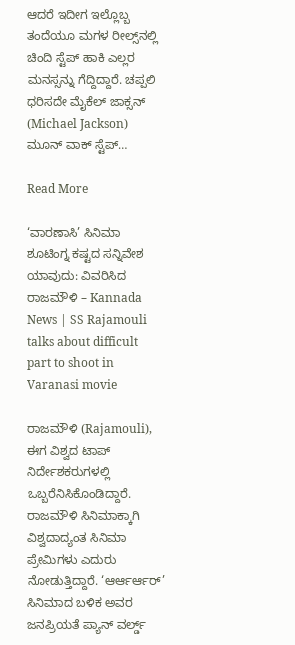ಆದರೆ ಇದೀಗ ಇಲ್ಲೊಬ್ಬ ತಂದೆಯೂ ಮಗಳ ರೀಲ್ಸ್‌ನಲ್ಲಿ ಚಿಂದಿ ಸ್ಟೆಪ್ ಹಾಕಿ ಎಲ್ಲರ ಮನಸ್ಸನ್ನು ಗೆದ್ದಿದ್ದಾರೆ. ಚಪ್ಪಲಿ ಧರಿಸದೇ ಮೈಕೆಲ್ ಜಾಕ್ಸನ್ (Michael Jackson) ಮೂನ್ ವಾಕ್ ಸ್ಟೆಪ್…

Read More

‘ವಾರಣಾಸಿ’ ಸಿನಿಮಾ ಶೂಟಿಂಗ್ನ ಕಷ್ಟದ ಸನ್ನಿವೇಶ ಯಾವುದು: ವಿವರಿಸಿದ ರಾಜಮೌಳಿ – Kannada News | SS Rajamouli talks about difficult part to shoot in Varanasi movie

ರಾಜಮೌಳಿ (Rajamouli), ಈಗ ವಿಶ್ವದ ಟಾಪ್ ನಿರ್ದೇಶಕರುಗಳಲ್ಲಿ ಒಬ್ಬರೆನಿಸಿಕೊಂಡಿದ್ದಾರೆ. ರಾಜಮೌಳಿ ಸಿನಿಮಾಕ್ಕಾಗಿ ವಿಶ್ವದಾದ್ಯಂತ ಸಿನಿಮಾ ಪ್ರೇಮಿಗಳು ಎದುರು ನೋಡುತ್ತಿದ್ದಾರೆ. ‘ಆರ್ಆರ್ಆರ್’ ಸಿನಿಮಾದ ಬಳಿಕ ಅವರ ಜನಪ್ರಿಯತೆ ಪ್ಯಾನ್ ವರ್ಲ್ಡ್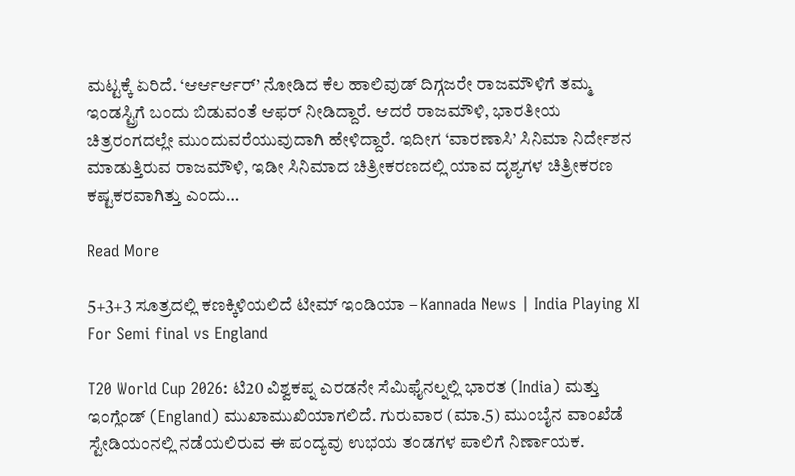ಮಟ್ಟಕ್ಕೆ ಏರಿದೆ. ‘ಆರ್ಆರ್ಆರ್’ ನೋಡಿದ ಕೆಲ ಹಾಲಿವುಡ್ ದಿಗ್ಗಜರೇ ರಾಜಮೌಳಿಗೆ ತಮ್ಮ ಇಂಡಸ್ಟ್ರಿಗೆ ಬಂದು ಬಿಡುವಂತೆ ಆಫರ್ ನೀಡಿದ್ದಾರೆ. ಆದರೆ ರಾಜಮೌಳಿ, ಭಾರತೀಯ ಚಿತ್ರರಂಗದಲ್ಲೇ ಮುಂದುವರೆಯುವುದಾಗಿ ಹೇಳಿದ್ದಾರೆ. ಇದೀಗ ‘ವಾರಣಾಸಿ’ ಸಿನಿಮಾ ನಿರ್ದೇಶನ ಮಾಡುತ್ತಿರುವ ರಾಜಮೌಳಿ, ಇಡೀ ಸಿನಿಮಾದ ಚಿತ್ರೀಕರಣದಲ್ಲಿ ಯಾವ ದೃಶ್ಯಗಳ ಚಿತ್ರೀಕರಣ ಕಷ್ಟಕರವಾಗಿತ್ತು ಎಂದು…

Read More

5+3+3 ಸೂತ್ರದಲ್ಲಿ ಕಣಕ್ಕಿಳಿಯಲಿದೆ ಟೀಮ್ ಇಂಡಿಯಾ – Kannada News | India Playing XI For Semi final vs England

T20 World Cup 2026: ಟಿ20 ವಿಶ್ವಕಪ್ನ ಎರಡನೇ ಸೆಮಿಫೈನಲ್ನಲ್ಲಿ ಭಾರತ (India) ಮತ್ತು ಇಂಗ್ಲೆಂಡ್ (England) ಮುಖಾಮುಖಿಯಾಗಲಿದೆ. ಗುರುವಾರ (ಮಾ.5) ಮುಂಬೈನ ವಾಂಖೆಡೆ ಸ್ಟೇಡಿಯಂನಲ್ಲಿ ನಡೆಯಲಿರುವ ಈ ಪಂದ್ಯವು ಉಭಯ ತಂಡಗಳ ಪಾಲಿಗೆ ನಿರ್ಣಾಯಕ.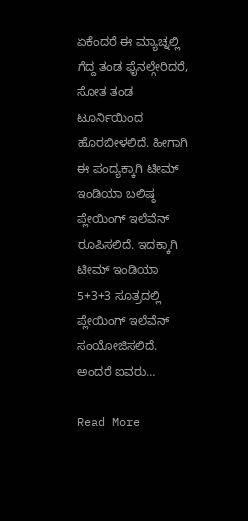ಏಕೆಂದರೆ ಈ ಮ್ಯಾಚ್ನಲ್ಲಿ ಗೆದ್ದ ತಂಡ ಫೈನಲ್ಗೇರಿದರೆ, ಸೋತ ತಂಡ ಟೂರ್ನಿಯಿಂದ ಹೊರಬೀಳಲಿದೆ. ಹೀಗಾಗಿ ಈ ಪಂದ್ಯಕ್ಕಾಗಿ ಟೀಮ್ ಇಂಡಿಯಾ ಬಲಿಷ್ಠ ಪ್ಲೇಯಿಂಗ್ ಇಲೆವೆನ್ ರೂಪಿಸಲಿದೆ. ಇದಕ್ಕಾಗಿ ಟೀಮ್ ಇಂಡಿಯಾ  5+3+3 ಸೂತ್ರದಲ್ಲಿ ಪ್ಲೇಯಿಂಗ್ ಇಲೆವೆನ್ ಸಂಯೋಜಿಸಲಿದೆ. ಅಂದರೆ ಐವರು…

Read More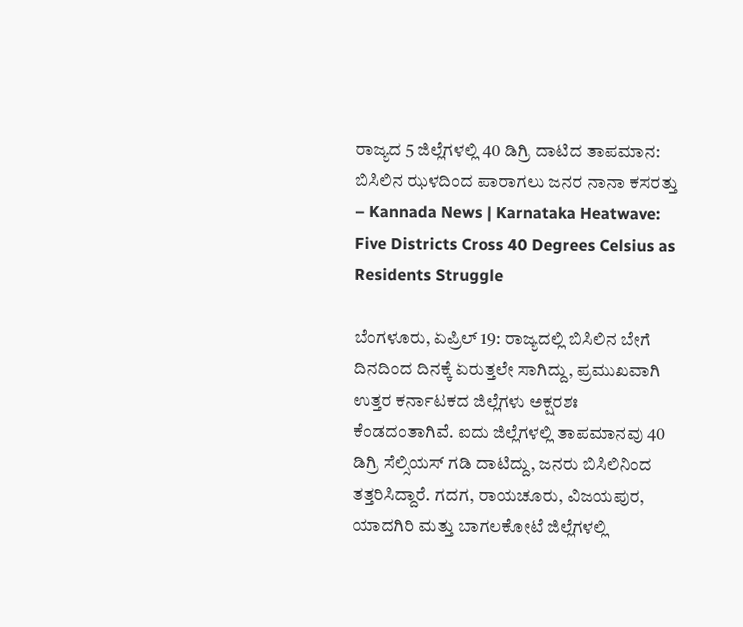ರಾಜ್ಯದ 5 ಜಿಲ್ಲೆಗಳಲ್ಲಿ 40 ಡಿಗ್ರಿ ದಾಟಿದ ತಾಪಮಾನ: ಬಿಸಿಲಿನ ಝಳದಿಂದ ಪಾರಾಗಲು ಜನರ ನಾನಾ ಕಸರತ್ತು – Kannada News | Karnataka Heatwave: Five Districts Cross 40 Degrees Celsius as Residents Struggle

ಬೆಂಗಳೂರು, ಏಪ್ರಿಲ್ 19: ರಾಜ್ಯದಲ್ಲಿ ಬಿಸಿಲಿನ ಬೇಗೆ ದಿನದಿಂದ ದಿನಕ್ಕೆ ಏರುತ್ತಲೇ ಸಾಗಿದ್ದು, ಪ್ರಮುಖವಾಗಿ ಉತ್ತರ ಕರ್ನಾಟಕದ ಜಿಲ್ಲೆಗಳು ಅಕ್ಷರಶಃ ಕೆಂಡದಂತಾಗಿವೆ. ಐದು ಜಿಲ್ಲೆಗಳಲ್ಲಿ ತಾಪಮಾನವು 40 ಡಿಗ್ರಿ ಸೆಲ್ಸಿಯಸ್ ಗಡಿ ದಾಟಿದ್ದು, ಜನರು ಬಿಸಿಲಿನಿಂದ ತತ್ತರಿಸಿದ್ದಾರೆ. ಗದಗ, ರಾಯಚೂರು, ವಿಜಯಪುರ, ಯಾದಗಿರಿ ಮತ್ತು ಬಾಗಲಕೋಟೆ ಜಿಲ್ಲೆಗಳಲ್ಲಿ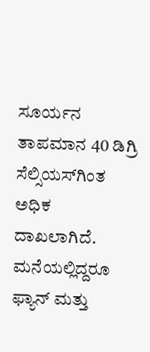ಸೂರ್ಯನ ತಾಪಮಾನ 40 ಡಿಗ್ರಿ ಸೆಲ್ಸಿಯಸ್‌ಗಿಂತ ಅಧಿಕ ದಾಖಲಾಗಿದೆ. ಮನೆಯಲ್ಲಿದ್ದರೂ ಫ್ಯಾನ್ ಮತ್ತು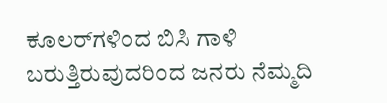ಕೂಲರ್‌ಗಳಿಂದ ಬಿಸಿ ಗಾಳಿ ಬರುತ್ತಿರುವುದರಿಂದ ಜನರು ನೆಮ್ಮದಿ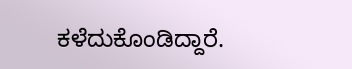ಕಳೆದುಕೊಂಡಿದ್ದಾರೆ.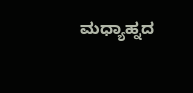ಮಧ್ಯಾಹ್ನದ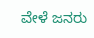ವೇಳೆ ಜನರು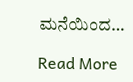ಮನೆಯಿಂದ…

Read More